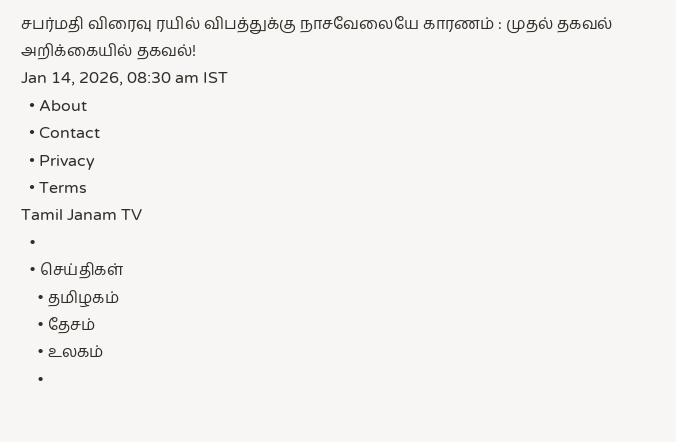சபர்மதி விரைவு ரயில் விபத்துக்கு நாசவேலையே காரணம் : முதல் தகவல் அறிக்கையில் தகவல்!
Jan 14, 2026, 08:30 am IST
  • About
  • Contact
  • Privacy
  • Terms
Tamil Janam TV
  •
  • செய்திகள்
    • தமிழகம்
    • தேசம்
    • உலகம்
    •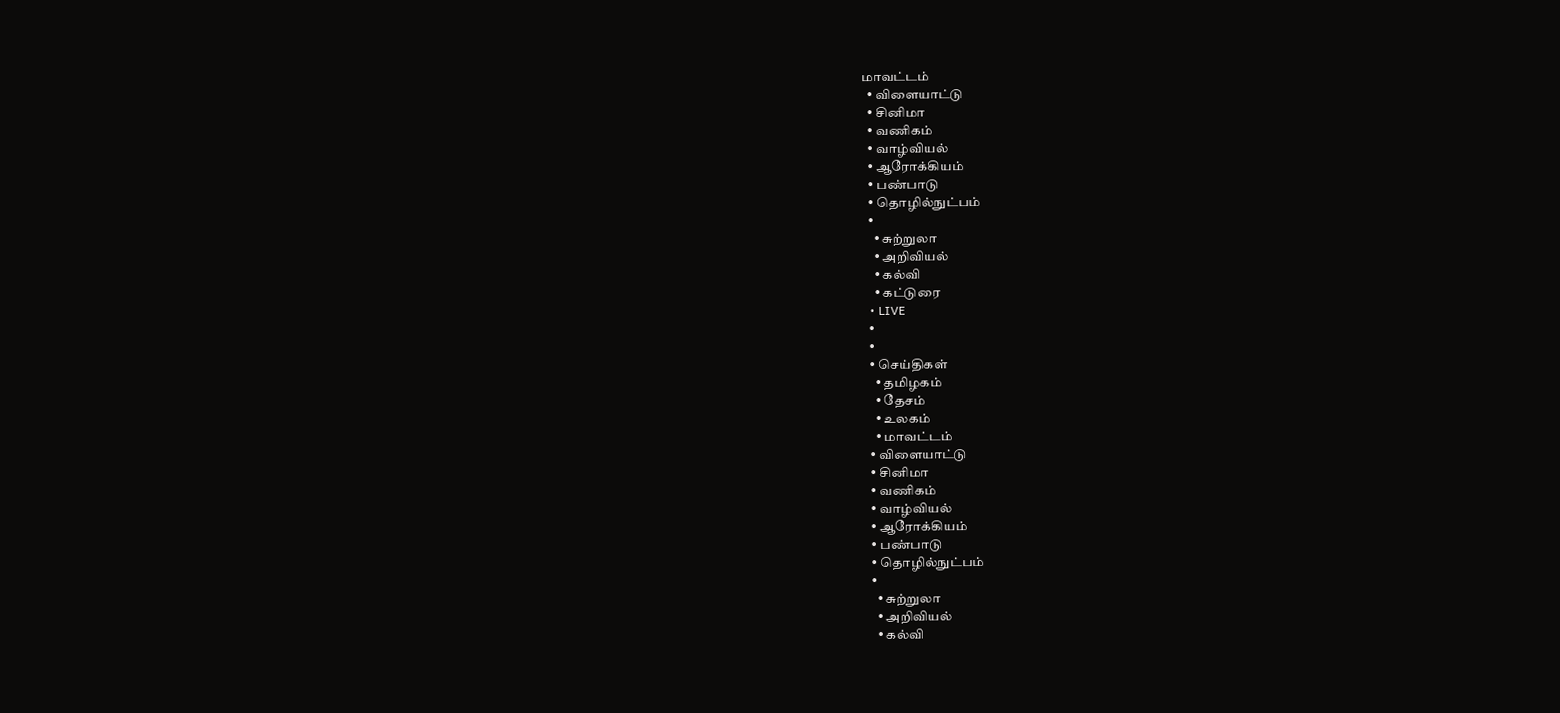மாவட்டம்
  • விளையாட்டு
  • சினிமா
  • வணிகம்
  • வாழ்வியல்
  • ஆரோக்கியம்
  • பண்பாடு
  • தொழில்நுட்பம்
  •
    • சுற்றுலா
    • அறிவியல்
    • கல்வி
    • கட்டுரை
  • LIVE
  •
  •
  • செய்திகள்
    • தமிழகம்
    • தேசம்
    • உலகம்
    • மாவட்டம்
  • விளையாட்டு
  • சினிமா
  • வணிகம்
  • வாழ்வியல்
  • ஆரோக்கியம்
  • பண்பாடு
  • தொழில்நுட்பம்
  •
    • சுற்றுலா
    • அறிவியல்
    • கல்வி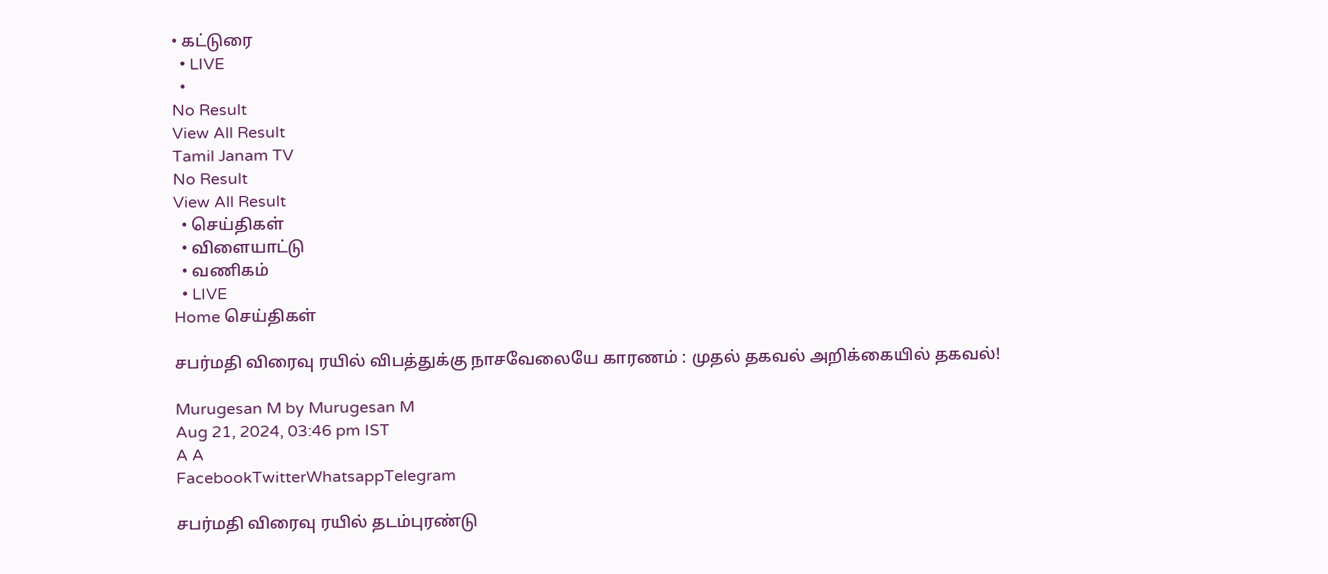• கட்டுரை
  • LIVE
  •
No Result
View All Result
Tamil Janam TV
No Result
View All Result
  • செய்திகள்
  • விளையாட்டு
  • வணிகம்
  • LIVE
Home செய்திகள்

சபர்மதி விரைவு ரயில் விபத்துக்கு நாசவேலையே காரணம் : முதல் தகவல் அறிக்கையில் தகவல்!

Murugesan M by Murugesan M
Aug 21, 2024, 03:46 pm IST
A A
FacebookTwitterWhatsappTelegram

சபர்மதி விரைவு ரயில் தடம்புரண்டு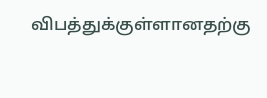விபத்துக்குள்ளானதற்கு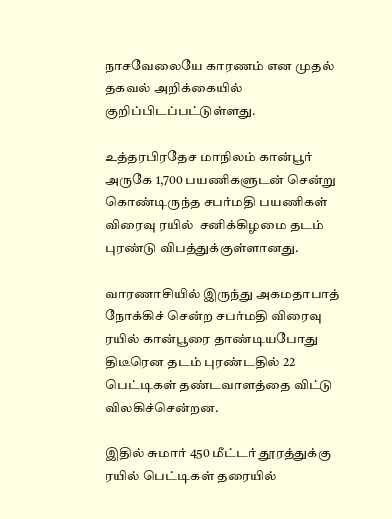நாசவேலையே காரணம் என முதல் தகவல் அறிக்கையில் குறிப்பிடப்பட்டுள்ளது.

உத்தரபிரதேச மாநிலம் கான்பூர் அருகே 1,700 பயணிகளுடன் சென்று கொண்டிருந்த சபர்மதி பயணிகள் விரைவு ரயில்  சனிக்கிழமை தடம் புரண்டு விபத்துக்குள்ளானது.

வாரணாசியில் இருந்து அகமதாபாத் நோக்கிச் சென்ற சபர்மதி விரைவு ரயில் கான்பூரை தாண்டியபோது திடீரென தடம் புரண்டதில் 22 பெட்டிகள் தண்டவாளத்தை விட்டு விலகிச்சென்றன.

இதில் சுமார் 450 மீட்டர் தூரத்துக்கு ரயில் பெட்டிகள் தரையில்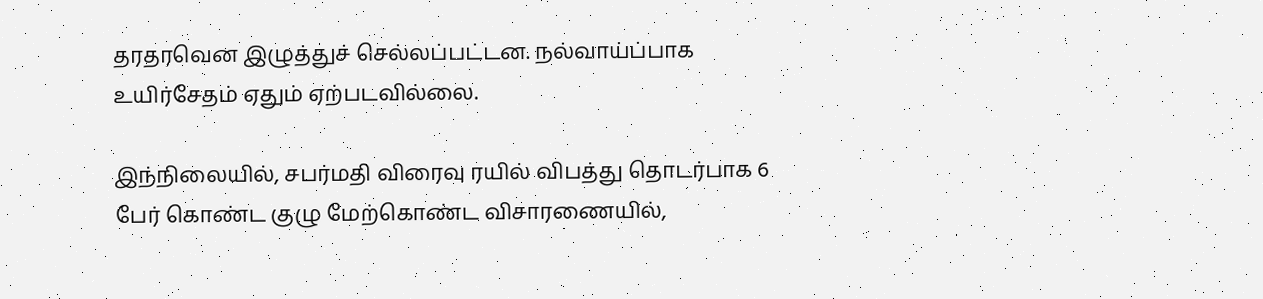தரதரவென இழுத்துச் செல்லப்பட்டன. நல்வாய்ப்பாக உயிர்சேதம் ஏதும் ஏற்படவில்லை.

இந்நிலையில், சபர்மதி விரைவு ரயில் விபத்து தொடர்பாக 6 பேர் கொண்ட குழு மேற்கொண்ட விசாரணையில்,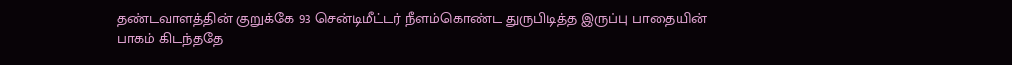தண்டவாளத்தின் குறுக்கே 93 சென்டிமீட்டர் நீளம்கொண்ட துருபிடித்த இருப்பு பாதையின் பாகம் கிடந்ததே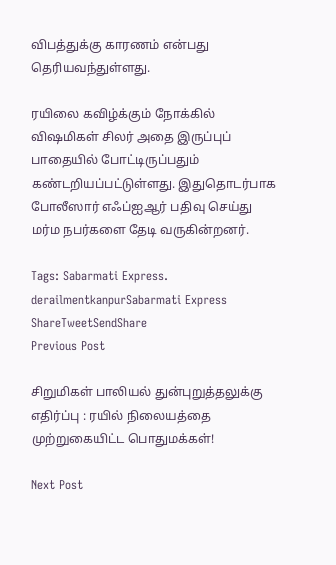விபத்துக்கு காரணம் என்பது தெரியவந்துள்ளது.

ரயிலை கவிழ்க்கும் நோக்கில் விஷமிகள் சிலர் அதை இருப்புப் பாதையில் போட்டிருப்பதும் கண்டறியப்பட்டுள்ளது. இதுதொடர்பாக போலீஸார் எஃப்ஐஆர் பதிவு செய்து மர்ம நபர்களை தேடி வருகின்றனர்.

Tags: Sabarmati Express. derailmentkanpurSabarmati Express
ShareTweetSendShare
Previous Post

சிறுமிகள் பாலியல் துன்புறுத்தலுக்கு எதிர்ப்பு : ரயில் நிலையத்தை முற்றுகையிட்ட பொதுமக்கள்!

Next Post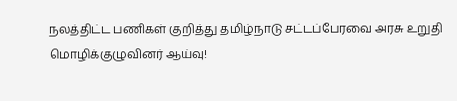நலத்திட்ட பணிகள் குறித்து தமிழ்நாடு சட்டப்பேரவை அரசு உறுதி மொழிக்குழுவினர் ஆய்வு!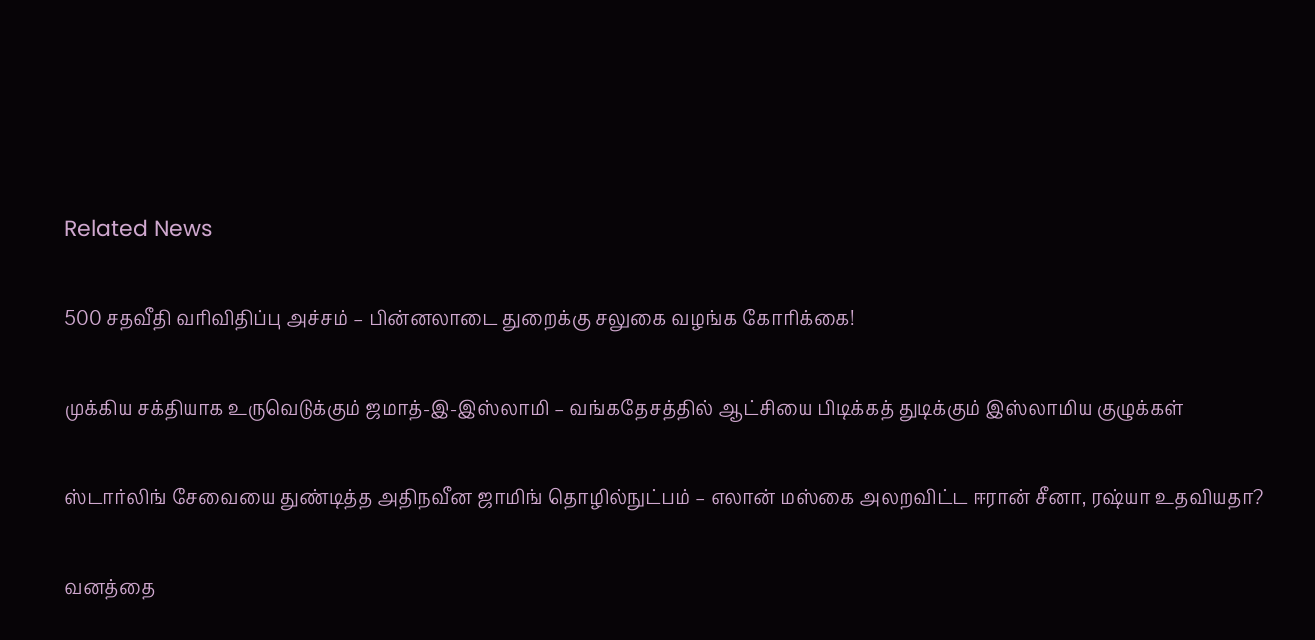Related News

500 சதவீதி வரிவிதிப்பு அச்சம் – பின்னலாடை துறைக்கு சலுகை வழங்க கோரிக்கை!

முக்கிய சக்தியாக உருவெடுக்கும் ஜமாத்-இ-இஸ்லாமி – வங்கதேசத்தில் ஆட்சியை பிடிக்கத் துடிக்கும் இஸ்லாமிய குழுக்கள்

ஸ்டார்லிங் சேவையை துண்டித்த அதிநவீன ஜாமிங் தொழில்நுட்பம் – எலான் மஸ்கை அலறவிட்ட ஈரான் சீனா, ரஷ்யா உதவியதா?

வனத்தை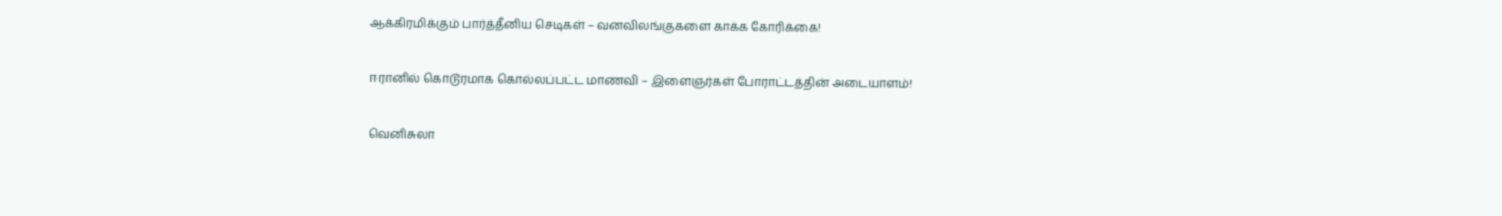ஆக்கிரமிக்கும் பார்த்தீனிய செடிகள் – வனவிலங்குகளை காக்க கோரிக்கை!

ஈரானில் கொடூரமாக கொல்லப்பட்ட மாணவி – இளைஞர்கள் போராட்டத்தின் அடையாளம்!

வெனிசுலா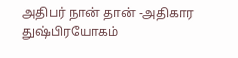அதிபர் நான் தான் -அதிகார துஷ்பிரயோகம்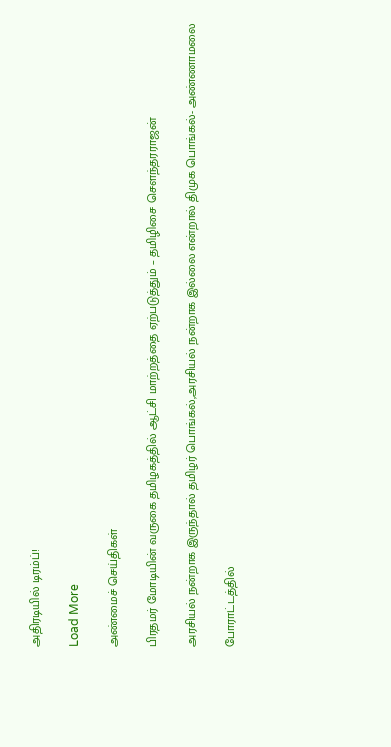அதிரடியில் டிரம்ப்!

Load More

அண்மைச் செய்திகள்

பிரதமர் மோடியின் வருகை தமிழகத்தில் ஆட்சி மாற்றத்தை ஏற்படுத்தும் – தமிழிசை சௌந்தரராஜன்

அரசியல் நன்றாக இருந்தால் தமிழர் பொங்கல்,அரசியல் நன்றாக இல்லை என்றால் திமுக பொங்கல்- அண்ணாமலை

போராட்டத்தில்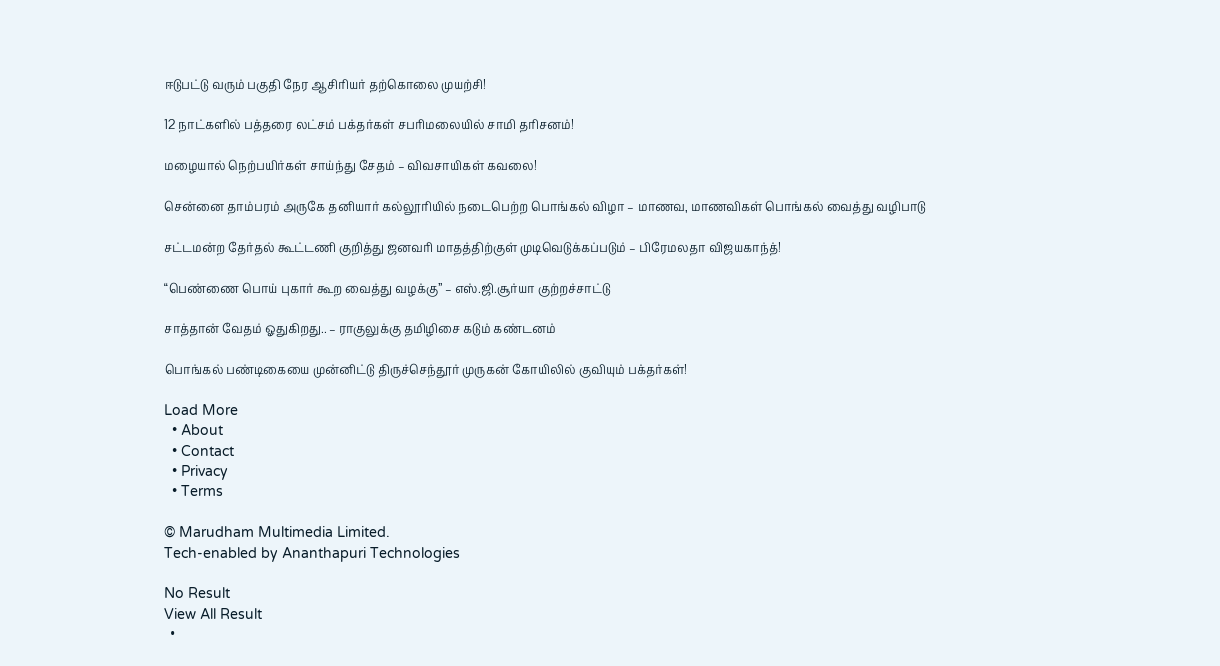ஈடுபட்டு வரும் பகுதி நேர ஆசிரியர் தற்கொலை முயற்சி!

12 நாட்களில் பத்தரை லட்சம் பக்தர்கள் சபரிமலையில் சாமி தரிசனம்!

மழையால் நெற்பயிர்கள் சாய்ந்து சேதம் – விவசாயிகள் கவலை!

சென்னை தாம்பரம் அருகே தனியார் கல்லூரியில் நடைபெற்ற பொங்கல் விழா – மாணவ, மாணவிகள் பொங்கல் வைத்து வழிபாடு

சட்டமன்ற தேர்தல் கூட்டணி குறித்து ஜனவரி மாதத்திற்குள் முடிவெடுக்கப்படும் – பிரேமலதா விஜயகாந்த்!

“பெண்ணை பொய் புகார் கூற வைத்து வழக்கு” – எஸ்.ஜி.சூர்யா குற்றச்சாட்டு

சாத்தான் வேதம் ஓதுகிறது.. – ராகுலுக்கு தமிழிசை கடும் கண்டனம்

பொங்கல் பண்டிகையை முன்னிட்டு திருச்செந்தூர் முருகன் கோயிலில் குவியும் பக்தர்கள்!

Load More
  • About
  • Contact
  • Privacy
  • Terms

© Marudham Multimedia Limited.
Tech-enabled by Ananthapuri Technologies

No Result
View All Result
  •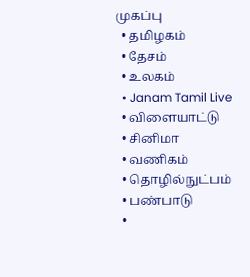முகப்பு
  • தமிழகம்
  • தேசம்
  • உலகம்
  • Janam Tamil Live
  • விளையாட்டு
  • சினிமா
  • வணிகம்
  • தொழில்நுட்பம்
  • பண்பாடு
  •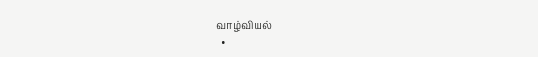வாழ்வியல்
  •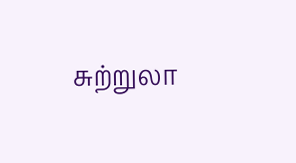சுற்றுலா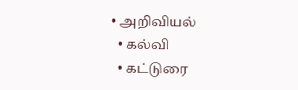• அறிவியல்
  • கல்வி
  • கட்டுரை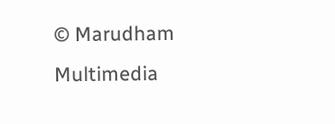© Marudham Multimedia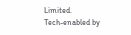Limited.
Tech-enabled by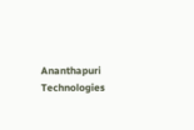Ananthapuri Technologies